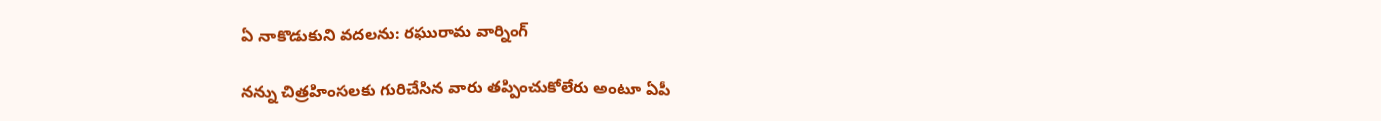ఏ నాకొడుకుని వదలను: రఘురామ వార్నింగ్

నన్ను చిత్రహింసలకు గురిచేసిన వారు తప్పించుకోలేరు అంటూ ఏపీ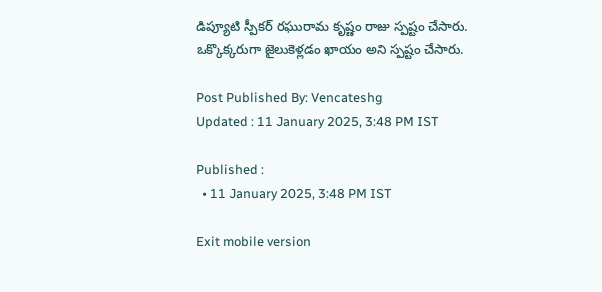డిప్యూటి స్పీకర్ రఘురామ కృష్ణం రాజు స్పష్టం చేసారు. ఒక్కొక్కరుగా జైలుకెళ్లడం ఖాయం అని స్పష్టం చేసారు.

Post Published By: Vencateshg
Updated : 11 January 2025, 3:48 PM IST

Published :
  • 11 January 2025, 3:48 PM IST

Exit mobile version